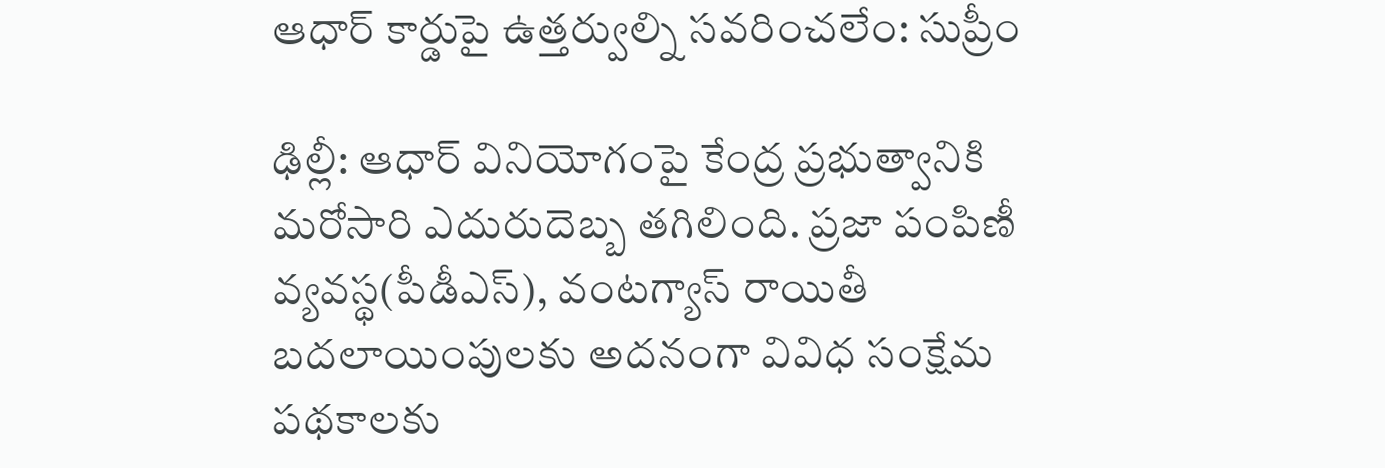ఆధార్ కార్డుపై ఉత్తర్వుల్ని సవరించలేం: సుప్రీం

ఢిల్లీ: ఆధార్‌ వినియోగంపై కేంద్ర ప్రభుత్వానికి మరోసారి ఎదురుదెబ్బ తగిలింది. ప్రజా పంపిణీ వ్యవస్థ(పీడీఎస్‌), వంటగ్యాస్‌ రాయితీ బదలాయింపులకు అదనంగా వివిధ సంక్షేమ పథకాలకు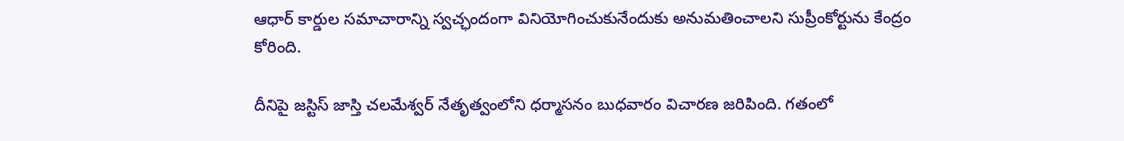ఆధార్‌ కార్డుల సమాచారాన్ని స్వచ్ఛందంగా వినియోగించుకునేందుకు అనుమతించాలని సుప్రీంకోర్టును కేంద్రం కోరింది.

దీనిపై జస్టిస్‌ జాస్తి చలమేశ్వర్‌ నేతృత్వంలోని ధర్మాసనం బుధవారం విచారణ జరిపింది. గతంలో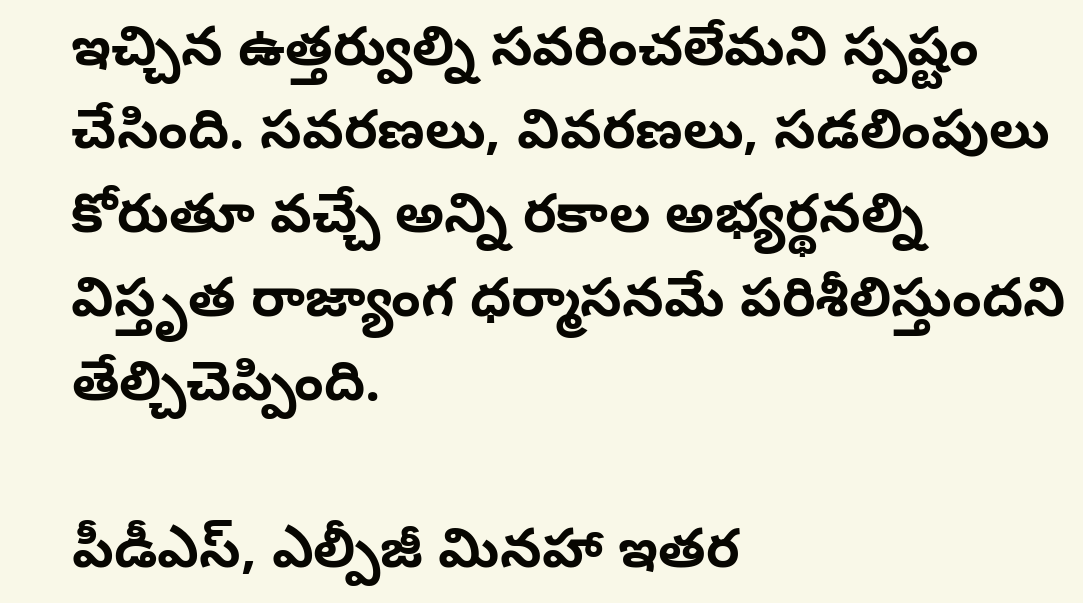ఇచ్చిన ఉత్తర్వుల్ని సవరించలేమని స్పష్టం చేసింది. సవరణలు, వివరణలు, సడలింపులు కోరుతూ వచ్చే అన్ని రకాల అభ్యర్థనల్ని విస్తృత రాజ్యాంగ ధర్మాసనమే పరిశీలిస్తుందని తేల్చిచెప్పింది.

పీడీఎస్‌, ఎల్పీజీ మినహా ఇతర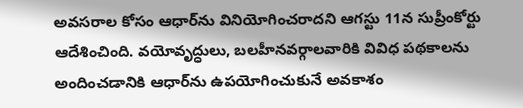అవసరాల కోసం ఆధార్‌ను వినియోగించరాదని ఆగస్టు 11న సుప్రీంకోర్టు ఆదేశించింది. వయోవృద్ధులు, బలహీనవర్గాలవారికి వివిధ పథకాలను అందించడానికి ఆధార్‌ను ఉపయోగించుకునే అవకాశం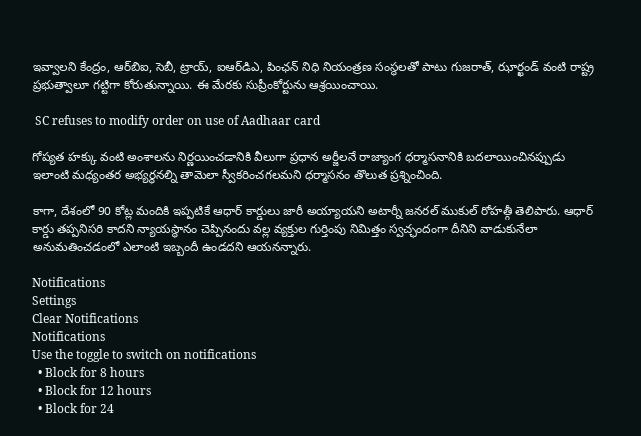ఇవ్వాలని కేంద్రం, ఆర్‌బిఐ, సెబీ, ట్రాయ్‌, ఐఆర్‌డిఎ, పింఛన్‌ నిధి నియంత్రణ సంస్థలతో పాటు గుజరాత్‌, ఝార్ఖండ్‌ వంటి రాష్ట్ర ప్రభుత్వాలూ గట్టిగా కోరుతున్నాయి. ఈ మేరకు సుప్రీంకోర్టును ఆశ్రయించాయి.

 SC refuses to modify order on use of Aadhaar card

గోప్యత హక్కు వంటి అంశాలను నిర్ణయించడానికి వీలుగా ప్రధాన అర్జీలనే రాజ్యాంగ ధర్మాసనానికి బదలాయించినప్పుడు ఇలాంటి మధ్యంతర అభ్యర్థనల్ని తామెలా స్వీకరించగలమని ధర్మాసనం తొలుత ప్రశ్నించింది.

కాగా, దేశంలో 90 కోట్ల మందికి ఇప్పటికే ఆధార్‌ కార్డులు జారీ అయ్యాయని అటార్నీ జనరల్‌ ముకుల్‌ రోహత్గీ తెలిపారు. ఆధార్‌ కార్డు తప్పనిసరి కాదని న్యాయస్థానం చెప్పినందు వల్ల వ్యక్తుల గుర్తింపు నిమిత్తం స్వచ్ఛందంగా దీనిని వాడుకునేలా అనుమతించడంలో ఎలాంటి ఇబ్బందీ ఉండదని ఆయనన్నారు.

Notifications
Settings
Clear Notifications
Notifications
Use the toggle to switch on notifications
  • Block for 8 hours
  • Block for 12 hours
  • Block for 24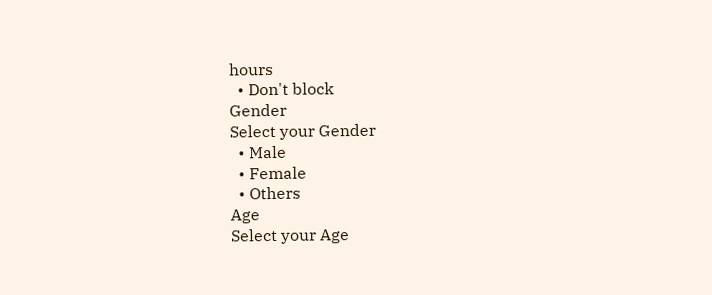hours
  • Don't block
Gender
Select your Gender
  • Male
  • Female
  • Others
Age
Select your Age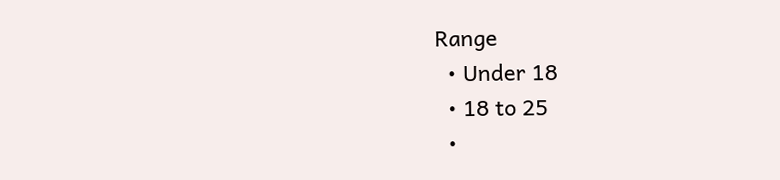Range
  • Under 18
  • 18 to 25
  •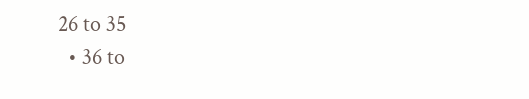26 to 35
  • 36 to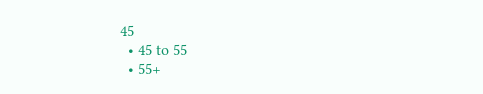45
  • 45 to 55
  • 55+